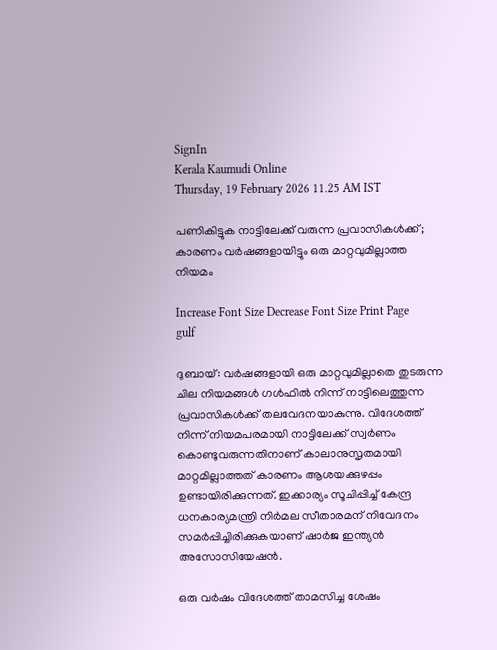SignIn
Kerala Kaumudi Online
Thursday, 19 February 2026 11.25 AM IST

പണികിട്ടുക നാട്ടിലേക്ക് വരുന്ന പ്രവാസികള്‍ക്ക്; കാരണം വര്‍ഷങ്ങളായിട്ടും ഒരു മാറ്റവുമില്ലാത്ത നിയമം

Increase Font Size Decrease Font Size Print Page
gulf

ദുബായ്: വര്‍ഷങ്ങളായി ഒരു മാറ്റവുമില്ലാതെ തുടരുന്ന ചില നിയമങ്ങള്‍ ഗള്‍ഫില്‍ നിന്ന് നാട്ടിലെത്തുന്ന പ്രവാസികള്‍ക്ക് തലവേദനയാകുന്നു. വിദേശത്ത് നിന്ന് നിയമപരമായി നാട്ടിലേക്ക് സ്വര്‍ണം കൊണ്ടുവരുന്നതിനാണ് കാലാനുസൃതമായി മാറ്റമില്ലാത്തത് കാരണം ആശയക്കുഴപ്പം ഉണ്ടായിരിക്കുന്നത്. ഇക്കാര്യം സൂചിപ്പിച്ച് കേന്ദ്ര ധനകാര്യമന്ത്രി നിര്‍മല സീതാരമന് നിവേദനം സമര്‍പ്പിച്ചിരിക്കുകയാണ് ഷാര്‍ജ ഇന്ത്യന്‍ അസോസിയേഷന്‍.

ഒരു വര്‍ഷം വിദേശത്ത് താമസിച്ച ശേഷം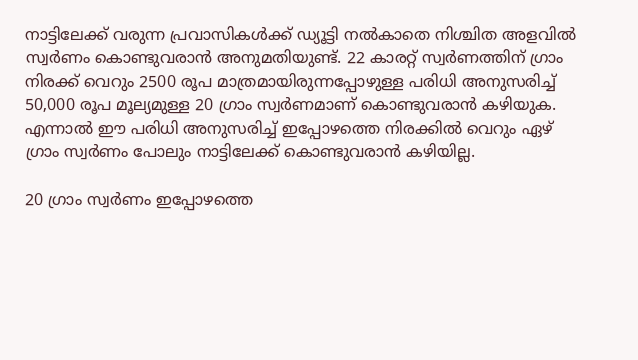നാട്ടിലേക്ക് വരുന്ന പ്രവാസികള്‍ക്ക് ഡ്യൂട്ടി നല്‍കാതെ നിശ്ചിത അളവില്‍ സ്വര്‍ണം കൊണ്ടുവരാന്‍ അനുമതിയുണ്ട്. 22 കാരറ്റ് സ്വര്‍ണത്തിന് ഗ്രാം നിരക്ക് വെറും 2500 രൂപ മാത്രമായിരുന്നപ്പോഴുള്ള പരിധി അനുസരിച്ച് 50,000 രൂപ മൂല്യമുള്ള 20 ഗ്രാം സ്വര്‍ണമാണ് കൊണ്ടുവരാന്‍ കഴിയുക. എന്നാല്‍ ഈ പരിധി അനുസരിച്ച് ഇപ്പോഴത്തെ നിരക്കില്‍ വെറും ഏഴ് ഗ്രാം സ്വര്‍ണം പോലും നാട്ടിലേക്ക് കൊണ്ടുവരാന്‍ കഴിയില്ല.

20 ഗ്രാം സ്വര്‍ണം ഇപ്പോഴത്തെ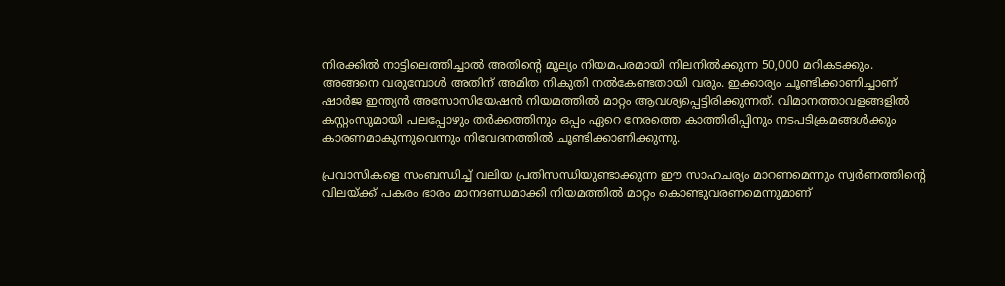നിരക്കില്‍ നാട്ടിലെത്തിച്ചാല്‍ അതിന്റെ മൂല്യം നിയമപരമായി നിലനില്‍ക്കുന്ന 50,000 മറികടക്കും. അങ്ങനെ വരുമ്പോള്‍ അതിന് അമിത നികുതി നല്‍കേണ്ടതായി വരും. ഇക്കാര്യം ചൂണ്ടിക്കാണിച്ചാണ് ഷാര്‍ജ ഇന്ത്യന്‍ അസോസിയേഷന്‍ നിയമത്തില്‍ മാറ്റം ആവശ്യപ്പെട്ടിരിക്കുന്നത്. വിമാനത്താവളങ്ങളില്‍ കസ്റ്റംസുമായി പലപ്പോഴും തര്‍ക്കത്തിനും ഒപ്പം ഏറെ നേരത്തെ കാത്തിരിപ്പിനും നടപടിക്രമങ്ങള്‍ക്കും കാരണമാകുന്നുവെന്നും നിവേദനത്തില്‍ ചൂണ്ടിക്കാണിക്കുന്നു.

പ്രവാസികളെ സംബന്ധിച്ച് വലിയ പ്രതിസന്ധിയുണ്ടാക്കുന്ന ഈ സാഹചര്യം മാറണമെന്നും സ്വര്‍ണത്തിന്റെ വിലയ്ക്ക് പകരം ഭാരം മാനദണ്ഡമാക്കി നിയമത്തില്‍ മാറ്റം കൊണ്ടുവരണമെന്നുമാണ്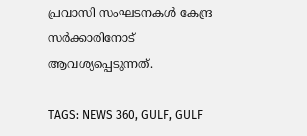പ്രവാസി സംഘടനകള്‍ കേന്ദ്ര സര്‍ക്കാരിനോട് ആവശ്യപ്പെടുന്നത്.

TAGS: NEWS 360, GULF, GULF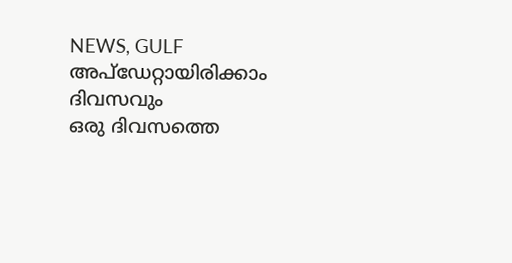NEWS, GULF
അപ്ഡേറ്റായിരിക്കാം ദിവസവും
ഒരു ദിവസത്തെ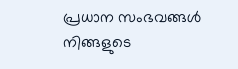പ്രധാന സംഭവങ്ങൾ നിങ്ങളുടെ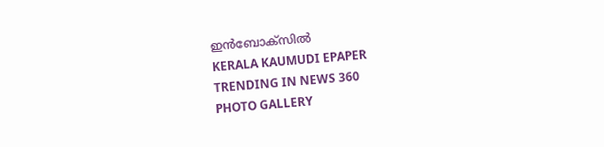ഇൻബോക്സിൽ
KERALA KAUMUDI EPAPER
TRENDING IN NEWS 360
PHOTO GALLERY